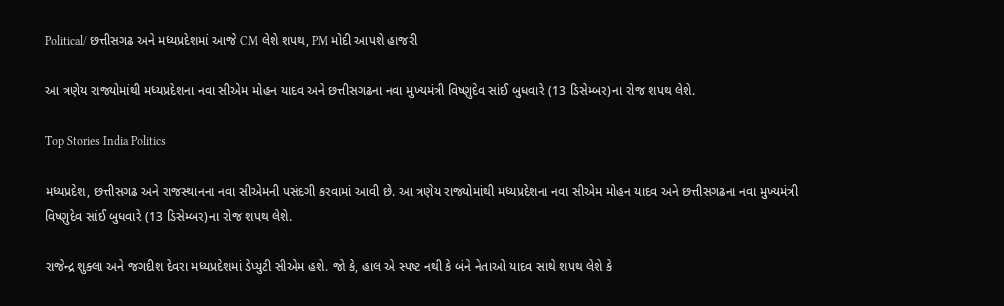Political/ છત્તીસગઢ અને મધ્યપ્રદેશમાં આજે CM લેશે શપથ, PM મોદી આપશે હાજરી

આ ત્રણેય રાજ્યોમાંથી મધ્યપ્રદેશના નવા સીએમ મોહન યાદવ અને છત્તીસગઢના નવા મુખ્યમંત્રી વિષ્ણુદેવ સાંઈ બુધવારે (13 ડિસેમ્બર)ના રોજ શપથ લેશે.

Top Stories India Politics

મધ્યપ્રદેશ, છત્તીસગઢ અને રાજસ્થાનના નવા સીએમની પસંદગી કરવામાં આવી છે. આ ત્રણેય રાજ્યોમાંથી મધ્યપ્રદેશના નવા સીએમ મોહન યાદવ અને છત્તીસગઢના નવા મુખ્યમંત્રી વિષ્ણુદેવ સાંઈ બુધવારે (13 ડિસેમ્બર)ના રોજ શપથ લેશે.

રાજેન્દ્ર શુક્લા અને જગદીશ દેવરા મધ્યપ્રદેશમાં ડેપ્યુટી સીએમ હશે. જો કે, હાલ એ સ્પષ્ટ નથી કે બંને નેતાઓ યાદવ સાથે શપથ લેશે કે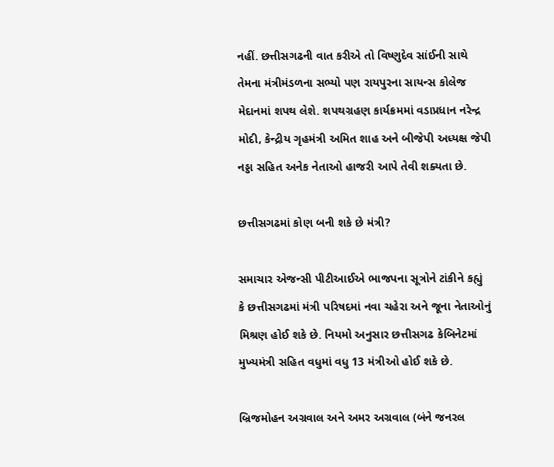નહીં. છત્તીસગઢની વાત કરીએ તો વિષ્ણુદેવ સાંઈની સાથે તેમના મંત્રીમંડળના સભ્યો પણ રાયપુરના સાયન્સ કોલેજ મેદાનમાં શપથ લેશે. શપથગ્રહણ કાર્યક્રમમાં વડાપ્રધાન નરેન્દ્ર મોદી, કેન્દ્રીય ગૃહમંત્રી અમિત શાહ અને બીજેપી અધ્યક્ષ જેપી નડ્ડા સહિત અનેક નેતાઓ હાજરી આપે તેવી શક્યતા છે.

છત્તીસગઢમાં કોણ બની શકે છે મંત્રી?

સમાચાર એજન્સી પીટીઆઈએ ભાજપના સૂત્રોને ટાંકીને કહ્યું કે છત્તીસગઢમાં મંત્રી પરિષદમાં નવા ચહેરા અને જૂના નેતાઓનું મિશ્રણ હોઈ શકે છે. નિયમો અનુસાર છત્તીસગઢ કેબિનેટમાં મુખ્યમંત્રી સહિત વધુમાં વધુ 13 મંત્રીઓ હોઈ શકે છે.

બ્રિજમોહન અગ્રવાલ અને અમર અગ્રવાલ (બંને જનરલ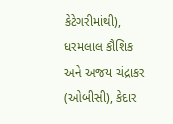કેટેગરીમાંથી), ધરમલાલ કૌશિક અને અજય ચંદ્રાકર (ઓબીસી), કેદાર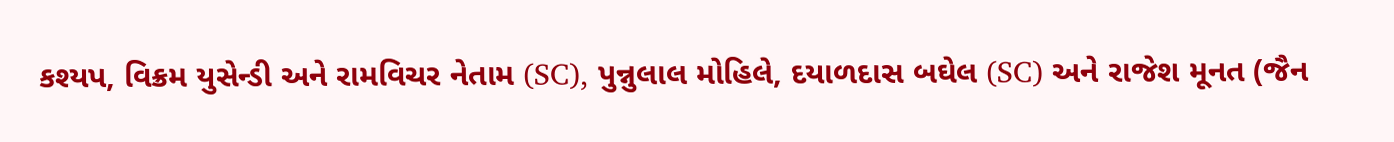કશ્યપ, વિક્રમ યુસેન્ડી અને રામવિચર નેતામ (SC), પુન્નુલાલ મોહિલે, દયાળદાસ બઘેલ (SC) અને રાજેશ મૂનત (જૈન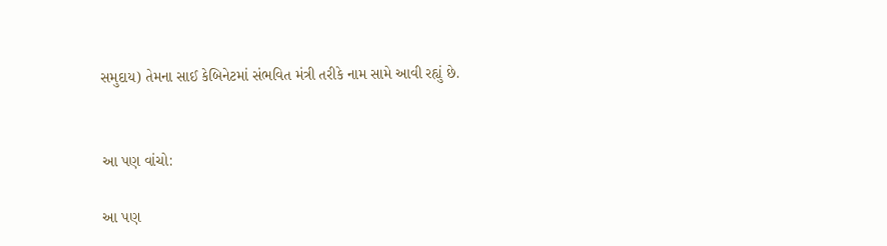સમુદાય) તેમના સાઈ કેબિનેટમાં સંભવિત મંત્રી તરીકે નામ સામે આવી રહ્યું છે.


આ પણ વાંચો:

આ પણ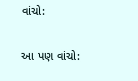વાંચો:

આ પણ વાંચો: